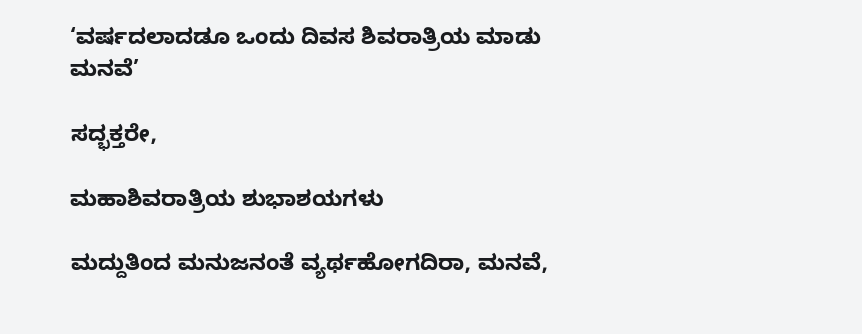‘ವರ್ಷದಲಾದಡೂ ಒಂದು ದಿವಸ ಶಿವರಾತ್ರಿಯ ಮಾಡು ಮನವೆ’

ಸದ್ಭಕ್ತರೇ,

ಮಹಾಶಿವರಾತ್ರಿಯ ಶುಭಾಶಯಗಳು

ಮದ್ದುತಿಂದ ಮನುಜನಂತೆ ವ್ಯರ್ಥಹೋಗದಿರಾ, ಮನವೆ,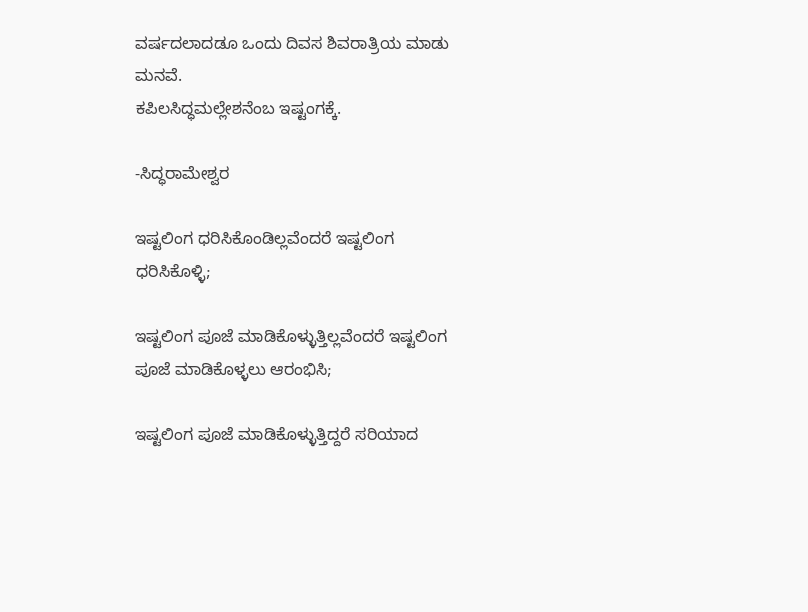ವರ್ಷದಲಾದಡೂ ಒಂದು ದಿವಸ ಶಿವರಾತ್ರಿಯ ಮಾಡು ಮನವೆ.
ಕಪಿಲಸಿದ್ಧಮಲ್ಲೇಶನೆಂಬ ಇಷ್ಟಂಗಕ್ಕೆ.

-ಸಿದ್ಧರಾಮೇಶ್ವರ

ಇಷ್ಟಲಿಂಗ ಧರಿಸಿಕೊಂಡಿಲ್ಲವೆಂದರೆ ಇಷ್ಟಲಿಂಗ ಧರಿಸಿಕೊಳ್ಳಿ;

ಇಷ್ಟಲಿಂಗ ಪೂಜೆ ಮಾಡಿಕೊಳ್ಳುತ್ತಿಲ್ಲವೆಂದರೆ ಇಷ್ಟಲಿಂಗ ಪೂಜೆ ಮಾಡಿಕೊಳ್ಳಲು ಆರಂಭಿಸಿ;

ಇಷ್ಟಲಿಂಗ ಪೂಜೆ ಮಾಡಿಕೊಳ್ಳುತ್ತಿದ್ದರೆ ಸರಿಯಾದ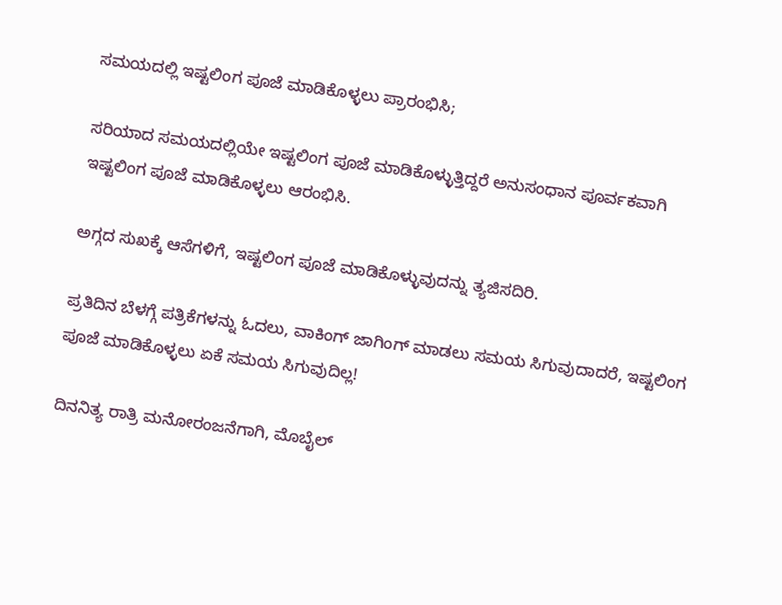ಸಮಯದಲ್ಲಿ ಇಷ್ಟಲಿಂಗ ಪೂಜೆ ಮಾಡಿಕೊಳ್ಳಲು ಪ್ರಾರಂಭಿಸಿ;

ಸರಿಯಾದ ಸಮಯದಲ್ಲಿಯೇ ಇಷ್ಟಲಿಂಗ ಪೂಜೆ ಮಾಡಿಕೊಳ್ಳುತ್ತಿದ್ದರೆ ಅನುಸಂಧಾನ ಪೂರ್ವಕವಾಗಿ ಇಷ್ಟಲಿಂಗ ಪೂಜೆ ಮಾಡಿಕೊಳ್ಳಲು ಆರಂಭಿಸಿ.

ಅಗ್ಗದ ಸುಖಕ್ಕೆ ಆಸೆಗಳಿಗೆ, ಇಷ್ಟಲಿಂಗ ಪೂಜೆ ಮಾಡಿಕೊಳ್ಳುವುದನ್ನು ತ್ಯಜಿಸದಿರಿ.

ಪ್ರತಿದಿನ ಬೆಳಗ್ಗೆ ಪತ್ರಿಕೆಗಳನ್ನು ಓದಲು, ವಾಕಿಂಗ್ ಜಾಗಿಂಗ್ ಮಾಡಲು ಸಮಯ ಸಿಗುವುದಾದರೆ, ಇಷ್ಟಲಿಂಗ ಪೂಜೆ ಮಾಡಿಕೊಳ್ಳಲು ಏಕೆ ಸಮಯ ಸಿಗುವುದಿಲ್ಲ!

ದಿನನಿತ್ಯ ರಾತ್ರಿ ಮನೋರಂಜನೆಗಾಗಿ, ಮೊಬೈಲ್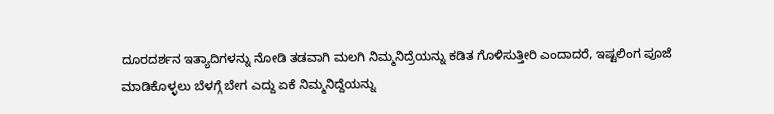ದೂರದರ್ಶನ ಇತ್ಯಾದಿಗಳನ್ನು ನೋಡಿ ತಡವಾಗಿ ಮಲಗಿ ನಿಮ್ಮನಿದ್ರೆಯನ್ನು ಕಡಿತ ಗೊಳಿಸುತ್ತೀರಿ ಎಂದಾದರೆ, ಇಷ್ಟಲಿಂಗ ಪೂಜೆ ಮಾಡಿಕೊಳ್ಳಲು ಬೆಳಗ್ಗೆ ಬೇಗ ಎದ್ದು ಏಕೆ ನಿಮ್ಮನಿದ್ದೆಯನ್ನು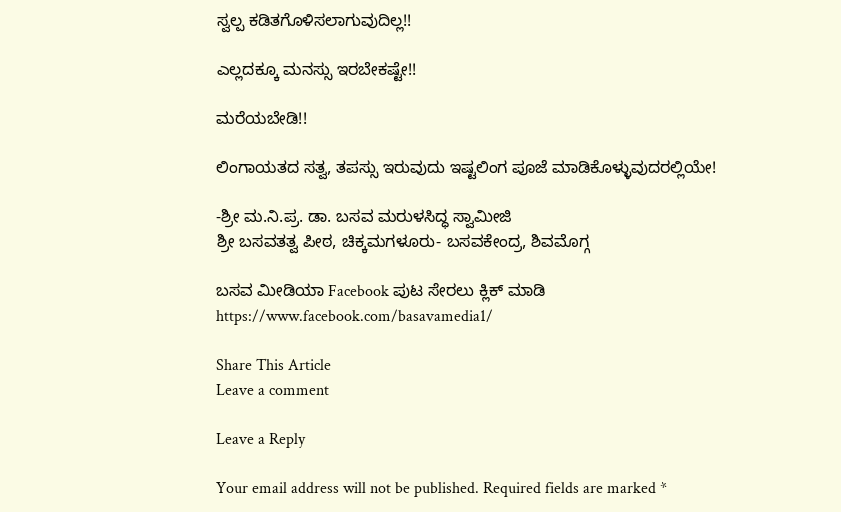ಸ್ವಲ್ಪ ಕಡಿತಗೊಳಿಸಲಾಗುವುದಿಲ್ಲ!!

ಎಲ್ಲದಕ್ಕೂ ಮನಸ್ಸು ಇರಬೇಕಷ್ಟೇ!!

ಮರೆಯಬೇಡಿ!!

ಲಿಂಗಾಯತದ ಸತ್ವ, ತಪಸ್ಸು ಇರುವುದು ಇಷ್ಟಲಿಂಗ ಪೂಜೆ ಮಾಡಿಕೊಳ್ಳುವುದರಲ್ಲಿಯೇ!

-ಶ್ರೀ ಮ.ನಿ.ಪ್ರ. ಡಾ. ಬಸವ ಮರುಳಸಿದ್ಧ ಸ್ವಾಮೀಜಿ
ಶ್ರೀ ಬಸವತತ್ವ ಪೀಠ, ಚಿಕ್ಕಮಗಳೂರು- ಬಸವಕೇಂದ್ರ, ಶಿವಮೊಗ್ಗ

ಬಸವ ಮೀಡಿಯಾ Facebook ಪುಟ ಸೇರಲು ಕ್ಲಿಕ್ ಮಾಡಿ
https://www.facebook.com/basavamedia1/

Share This Article
Leave a comment

Leave a Reply

Your email address will not be published. Required fields are marked *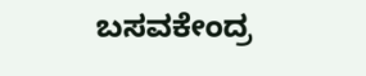ಬಸವಕೇಂದ್ರ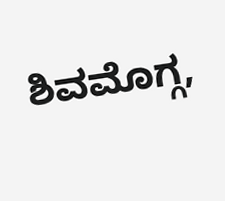ಶಿವಮೊಗ್ಗ,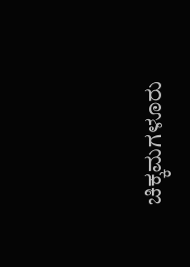ಚಿಕ್ಕಮಗಳೂರು